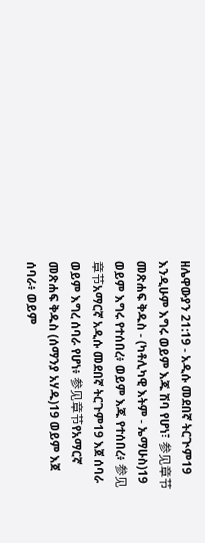ዘሌዋውያን 21:19 - አዲሱ መደበኛ ትርጒም19 እንዲሁም እግሩ ወይም እጁ ሽባ የሆነ፣ 参见章节መጽሐፍ ቅዱስ - (ካቶሊካዊ እትም - ኤማሁስ)19 ወይም እግሩ የተሰበረ፥ ወይም እጁ የተሰበረ፥ 参见章节አማርኛ አዲሱ መደበኛ ትርጉም19 እጀ ሰባራ ወይም እግረ ሰባራ የሆነ፥ 参见章节የአማርኛ መጽሐፍ ቅዱስ (ሰማንያ አሃዱ)19 ወይም እጀ ሰባራ፥ ወይም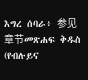እግረ ሰባራ፥ 参见章节መጽሐፍ ቅዱስ (የብሉይና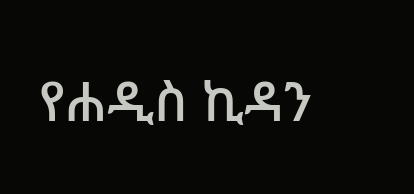የሐዲስ ኪዳን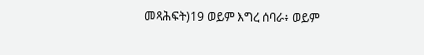መጻሕፍት)19 ወይም እግረ ሰባራ፥ ወይም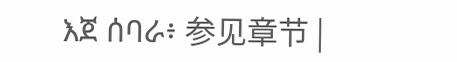እጀ ሰባራ፥ 参见章节 |